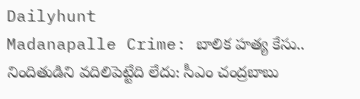Dailyhunt
Madanapalle Crime: బాలిక హత్య కేసు.. నిందితుడిని వదిలిపెట్టేది లేదు: సీఎం చంద్రబాబు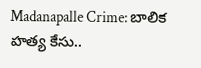Madanapalle Crime: బాలిక హత్య కేసు..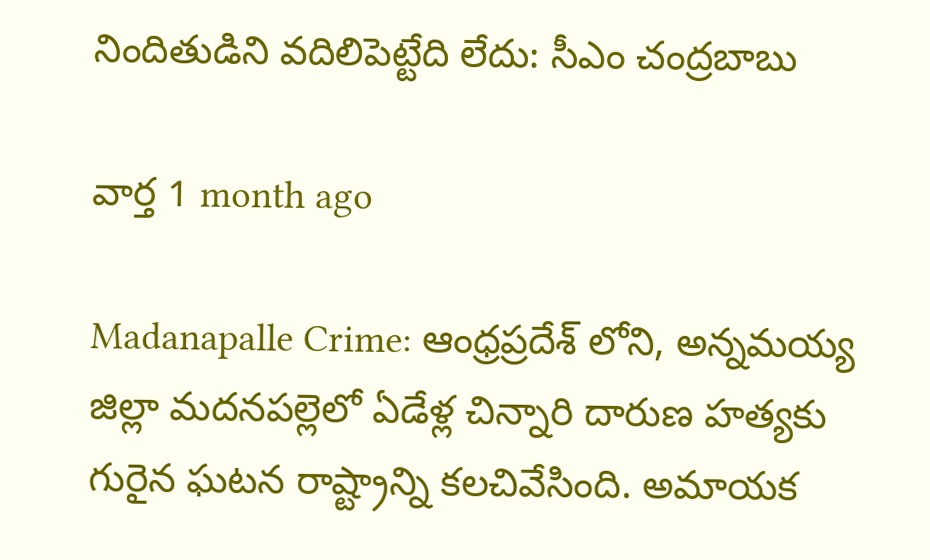నిందితుడిని వదిలిపెట్టేది లేదు: సీఎం చంద్రబాబు

వార్త 1 month ago

Madanapalle Crime: ఆంధ్రప్రదేశ్ లోని, అన్నమయ్య జిల్లా మదనపల్లెలో ఏడేళ్ల చిన్నారి దారుణ హత్యకు గురైన ఘటన రాష్ట్రాన్ని కలచివేసింది. అమాయక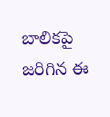బాలికపై జరిగిన ఈ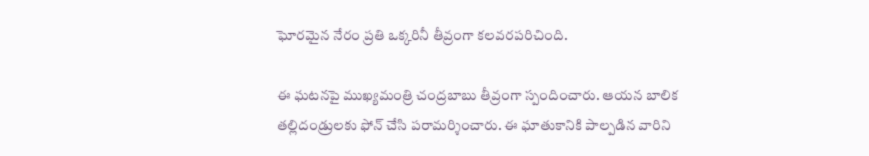ఘోరమైన నేరం ప్రతి ఒక్కరినీ తీవ్రంగా కలవరపరిచింది.

ఈ ఘటనపై ముఖ్యమంత్రి చంద్రబాబు తీవ్రంగా స్పందించారు. ఆయన బాలిక తల్లిదండ్రులకు ఫోన్ చేసి పరామర్శించారు. ఈ ఘాతుకానికి పాల్పడిన వారిని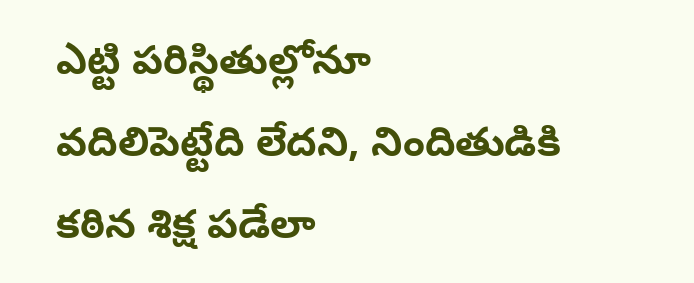ఎట్టి పరిస్థితుల్లోనూ వదిలిపెట్టేది లేదని, నిందితుడికి కఠిన శిక్ష పడేలా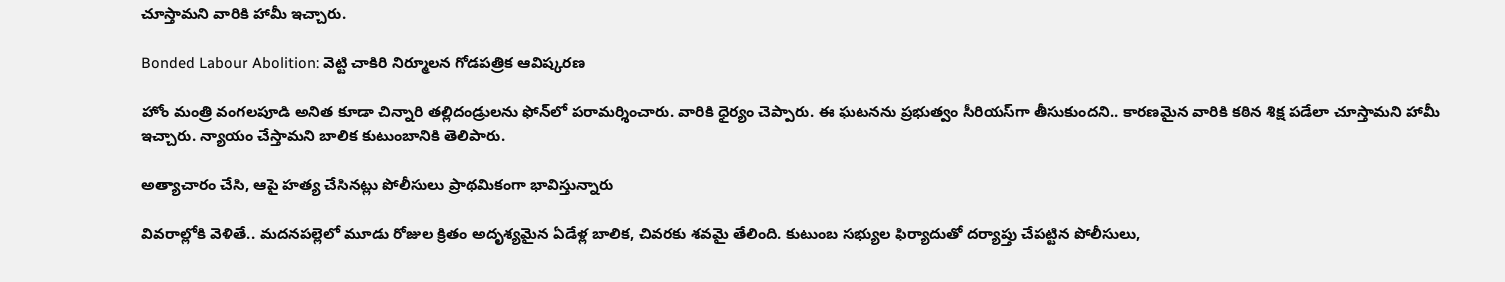చూస్తామని వారికి హామీ ఇచ్చారు.

Bonded Labour Abolition: వెట్టి చాకిరి నిర్మూలన గోడపత్రిక ఆవిష్కరణ

హోం మంత్రి వంగలపూడి అనిత కూడా చిన్నారి తల్లిదండ్రులను ఫోన్‌లో పరామర్శించారు. వారికి ధైర్యం చెప్పారు. ఈ ఘటనను ప్రభుత్వం సీరియస్‌గా తీసుకుందని.. కారణమైన వారికి కఠిన శిక్ష పడేలా చూస్తామని హామీ ఇచ్చారు. న్యాయం చేస్తామని బాలిక కుటుంబానికి తెలిపారు.

అత్యాచారం చేసి, ఆపై హత్య చేసినట్లు పోలీసులు ప్రాథమికంగా భావిస్తున్నారు

వివరాల్లోకి వెళితే.. మదనపల్లెలో మూడు రోజుల క్రితం అదృశ్యమైన ఏడేళ్ల బాలిక, చివరకు శవమై తేలింది. కుటుంబ సభ్యుల ఫిర్యాదుతో దర్యాప్తు చేపట్టిన పోలీసులు,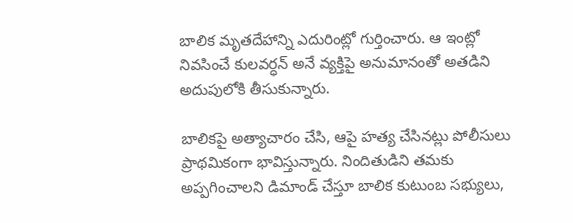బాలిక మృతదేహాన్ని ఎదురింట్లో గుర్తించారు. ఆ ఇంట్లో నివసించే కులవర్ధన్ అనే వ్యక్తిపై అనుమానంతో అతడిని అదుపులోకి తీసుకున్నారు.

బాలికపై అత్యాచారం చేసి, ఆపై హత్య చేసినట్లు పోలీసులు ప్రాథమికంగా భావిస్తున్నారు. నిందితుడిని తమకు అప్పగించాలని డిమాండ్ చేస్తూ బాలిక కుటుంబ సభ్యులు,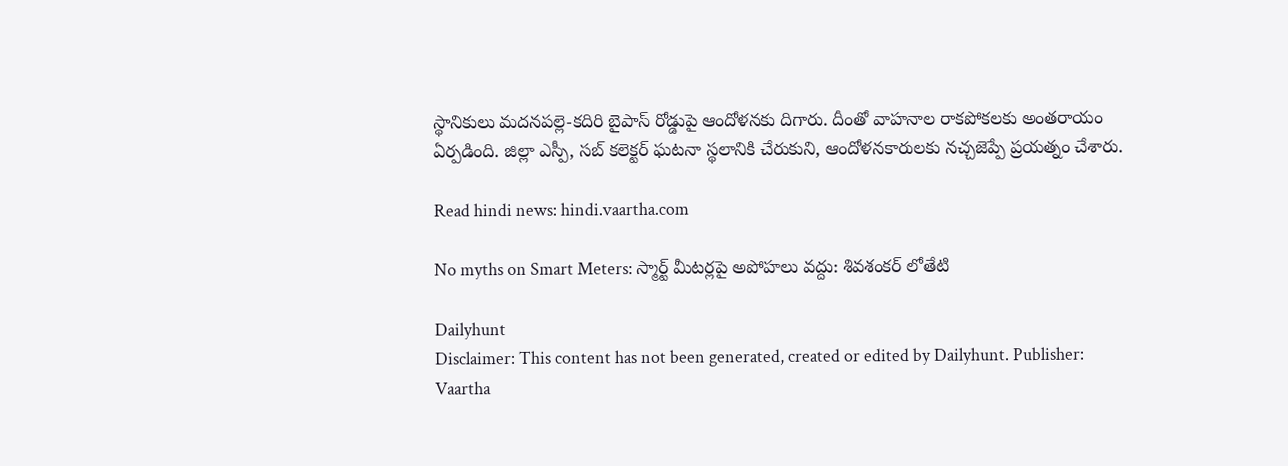స్థానికులు మదనపల్లె-కదిరి బైపాస్ రోడ్డుపై ఆందోళనకు దిగారు. దీంతో వాహనాల రాకపోకలకు అంతరాయం ఏర్పడింది. జిల్లా ఎస్పీ, సబ్ కలెక్టర్ ఘటనా స్థలానికి చేరుకుని, ఆందోళనకారులకు నచ్చజెప్పే ప్రయత్నం చేశారు.

Read hindi news: hindi.vaartha.com

No myths on Smart Meters: స్మార్ట్ మీటర్లపై అపోహలు వద్దు: శివశంకర్ లోతేటి

Dailyhunt
Disclaimer: This content has not been generated, created or edited by Dailyhunt. Publisher: Vaartha